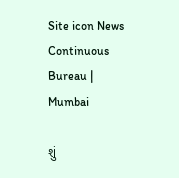Site icon News Continuous Bureau | Mumbai

શું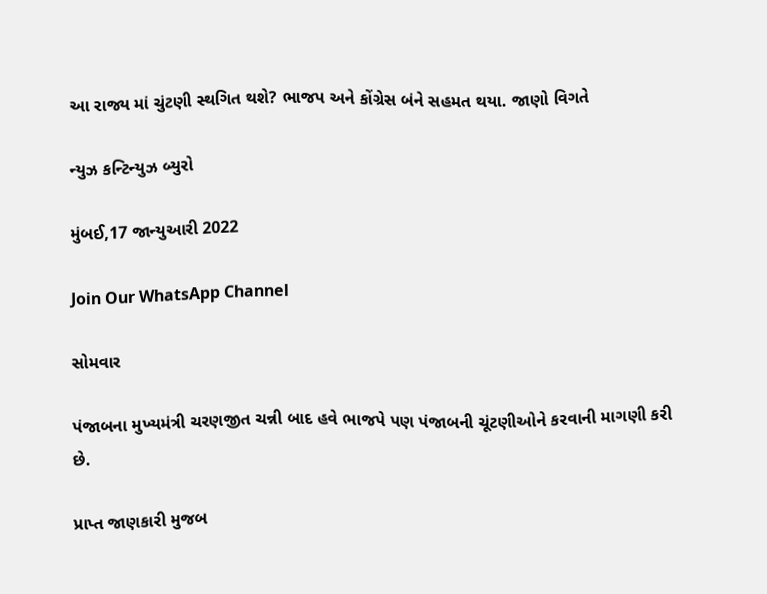આ રાજ્ય માં ચુંટણી સ્થગિત થશે? ભાજપ અને કોંગ્રેસ બંને સહમત થયા. જાણો વિગતે

ન્યુઝ કન્ટિન્યુઝ બ્યુરો

મુંબઈ,17 જાન્યુઆરી 2022

Join Our WhatsApp Channel

સોમવાર

પંજાબના મુખ્યમંત્રી ચરણજીત ચન્ની બાદ હવે ભાજપે પણ પંજાબની ચૂંટણીઓને કરવાની માગણી કરી છે.

પ્રાપ્ત જાણકારી મુજબ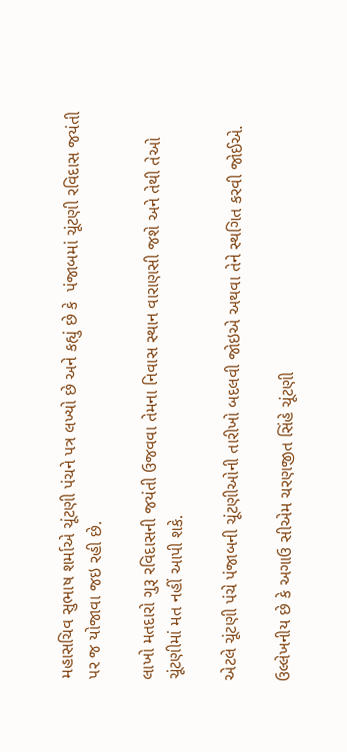મહાસચિવ સુભાષ શર્માએ ચૂંટણી પંચને પત્ર લખ્યો છે અને કહ્યું છે કે  પંજાબમાં ચૂંટણી રવિદાસ જયંતી પર જ યોજાવા જઇ રહી છે.

લાખો મતદારો ગુરૂ રવિદાસની જયંતી ઉજવવા તેમના નિવાસ સ્થાન વારાણસી જશે અને તેથી તેઓ ચૂંટણીમાં મત નહીં આપી શકે.

એટલે ચૂંટણી પંચે પંજાબની ચૂંટણીઓની તારીખો બદલવી જોઇએ અથવા તેને સ્થગિત કરવી જોઈએ.

ઉલ્લેખનીય છે કે અગાઉ સીએમ ચરણજીત સિંહે ચૂંટણી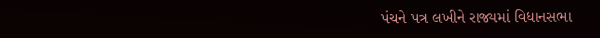પંચને પત્ર લખીને રાજ્યમાં વિધાનસભા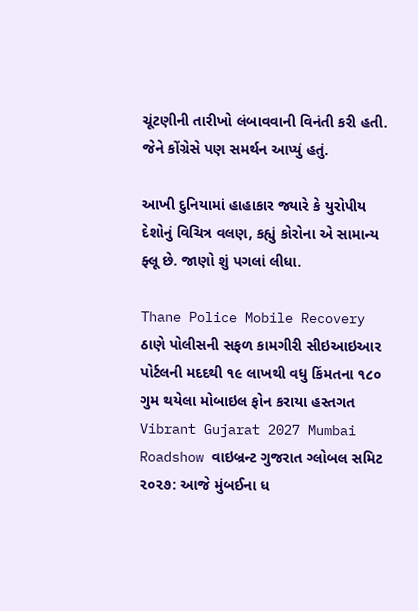ચૂંટણીની તારીખો લંબાવવાની વિનંતી કરી હતી. જેને કોંગ્રેસે પણ સમર્થન આપ્યું હતું.

આખી દુનિયામાં હાહાકાર જ્યારે કે યુરોપીય દેશોનું વિચિત્ર વલણ, કહ્યું કોરોના એ સામાન્ય ફ્લૂ છે. જાણો શું પગલાં લીધા.

Thane Police Mobile Recovery ઠાણે પોલીસની સફળ કામગીરી સીઇઆઇઆર પોર્ટલની મદદથી ૧૯ લાખથી વધુ કિંમતના ૧૮૦ ગુમ થયેલા મોબાઇલ ફોન કરાયા હસ્તગત
Vibrant Gujarat 2027 Mumbai Roadshow વાઇબ્રન્ટ ગુજરાત ગ્લોબલ સમિટ ૨૦૨૭: આજે મુંબઈના ધ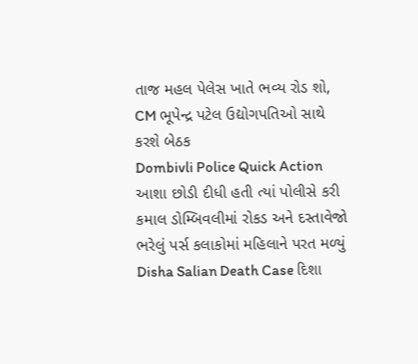તાજ મહલ પેલેસ ખાતે ભવ્ય રોડ શો, CM ભૂપેન્દ્ર પટેલ ઉદ્યોગપતિઓ સાથે કરશે બેઠક
Dombivli Police Quick Action આશા છોડી દીધી હતી ત્યાં પોલીસે કરી કમાલ ડોમ્બિવલીમાં રોકડ અને દસ્તાવેજો ભરેલું પર્સ કલાકોમાં મહિલાને પરત મળ્યું
Disha Salian Death Case દિશા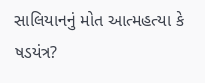સાલિયાનનું મોત આત્મહત્યા કે ષડયંત્ર?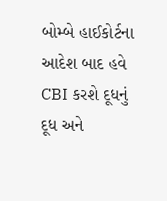બોમ્બે હાઈકોર્ટના આદેશ બાદ હવે CBI કરશે દૂધનું દૂધ અને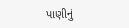પાણીનું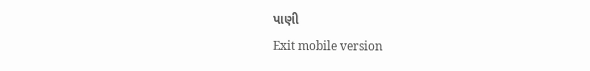પાણી
Exit mobile version